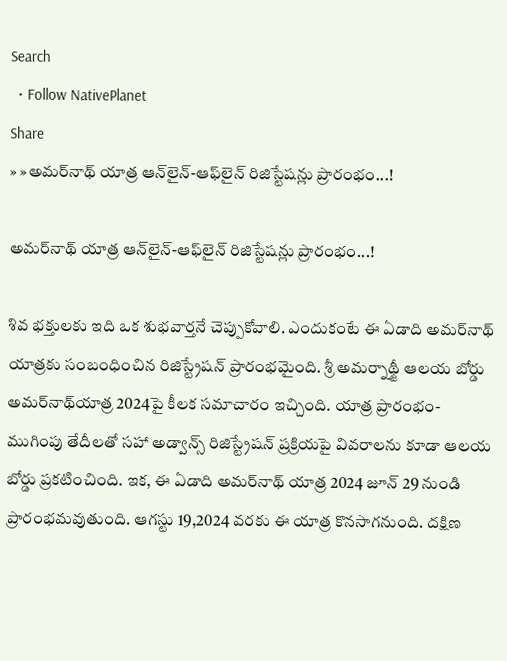Search
  • Follow NativePlanet
Share
» »అమ‌ర్‌నాథ్ యాత్ర ఆన్‌లైన్-ఆఫ్‌లైన్ రిజిస్టేష‌న్లు ప్రారంభం...!

అమ‌ర్‌నాథ్ యాత్ర ఆన్‌లైన్-ఆఫ్‌లైన్ రిజిస్టేష‌న్లు ప్రారంభం...!

శివ భక్తుల‌కు ఇది ఒక శుభ‌వార్త‌నే చెప్పుకోవాలి. ఎందుకంటే ఈ ఏడాది అమ‌ర్‌నాథ్ యాత్ర‌కు సంబంధించిన రిజిస్ట్రేషన్ ప్రారంభ‌మైంది. శ్రీ అమర్నాథ్జీ ఆలయ బోర్డు అమ‌ర్‌నాథ్‌యాత్ర 2024పై కీలక స‌మాచారం ఇచ్చింది. యాత్ర ప్రారంభం- ముగింపు తేదీలతో సహా అడ్వాన్స్ రిజిస్ట్రేషన్ ప్రక్రియపై వివరాలను కూడా ఆల‌య బోర్డు ప్ర‌క‌టించింది. ఇక‌, ఈ ఏడాది అమర్‌నాథ్ యాత్ర 2024 జూన్ 29 నుండి ప్రారంభమవుతుంది. ఆగస్టు 19,2024 వరకు ఈ యాత్ర కొనసాగనుంది. దక్షిణ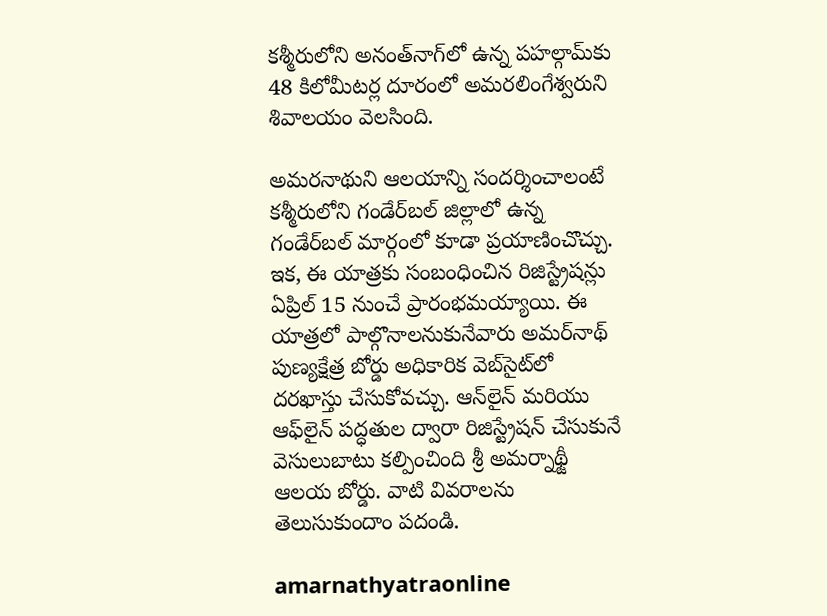కశ్మీరులోని అనంత్‌నాగ్‌లో ఉన్న పహల్గామ్‌కు 48 కిలోమీట‌ర్ల దూరంలో అమ‌ర‌లింగేశ్వ‌రుని శివాల‌యం వెల‌సింది.

అమ‌ర‌నాథుని ఆల‌యాన్ని సంద‌ర్శించాలంటే కశ్మీరులోని గండేర్‌బల్‌ జిల్లాలో ఉన్న గండేర్‌బల్‌ మార్గంలో కూడా ప్ర‌యాణించొచ్చు. ఇక‌, ఈ యాత్ర‌కు సంబంధించిన రిజిస్ట్రేషన్లు ఏప్రిల్ 15 నుంచే ప్రారంభమయ్యాయి. ఈ యాత్ర‌లో పాల్గొనాల‌నుకునేవారు అమర్‌నాథ్ పుణ్యక్షేత్ర బోర్డు అధికారిక వెబ్‌సైట్‌లో దరఖాస్తు చేసుకోవచ్చు. ఆన్‌లైన్ మరియు ఆఫ్‌లైన్ పద్ధతుల ద్వారా రిజిస్ట్రేషన్ చేసుకునే వెసులుబాటు క‌ల్పించింది శ్రీ అమర్నాథ్జీ ఆలయ బోర్డు. వాటి వివ‌రాల‌ను తెలుసుకుందాం ప‌దండి.

amarnathyatraonline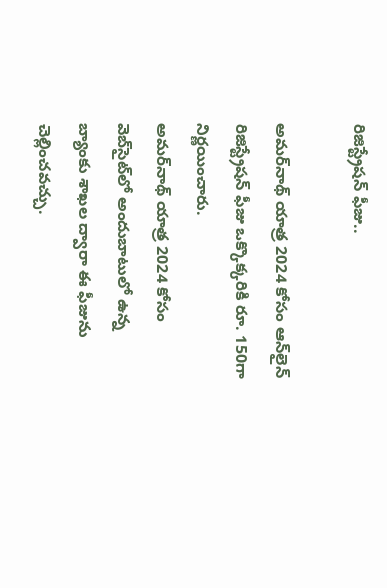రిజిస్ట్రేషన్ ఫీజు..

అమర్‌నాథ్ యాత్ర 2024 కోసం ఆన్‌లైన్ రిజిస్ట్రేషన్ ఫీజు ఒక్కొక్కరికి రూ. 150గా నిర్ణయించారు.
అమర్‌నాథ్ యాత్ర 2024 కోసం వెబ్‌సైట్‌లో అందుబాటులో ఉన్న బ్యాంకు శాఖల ద్వారా ఈ ఫీజును చెల్లించవచ్చు.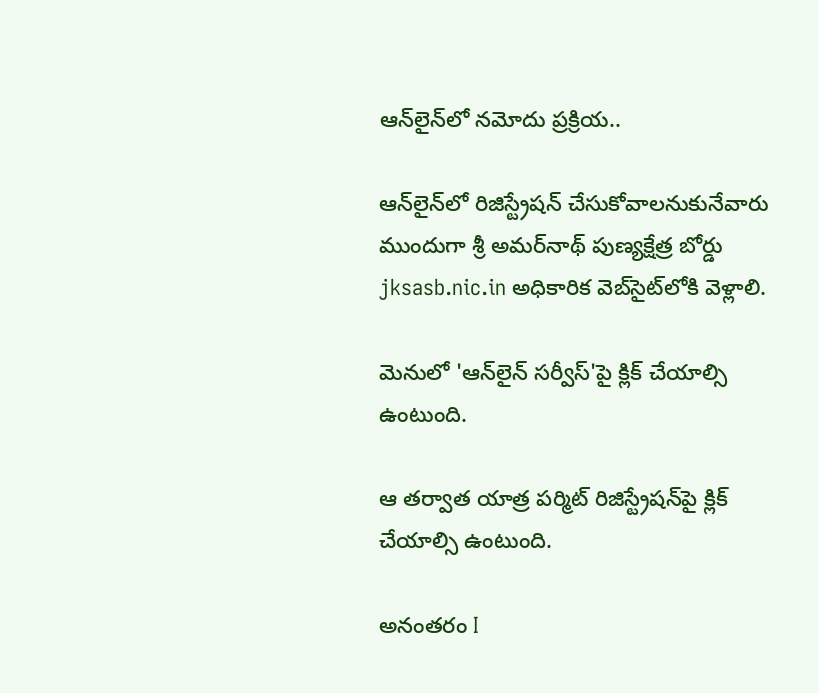ఆన్‌లైన్‌లో నమోదు ప్ర‌క్రియ‌..

ఆన్‌లైన్‌లో రిజిస్ట్రేష‌న్ చేసుకోవాల‌నుకునేవారు ముందుగా శ్రీ అమర్‌నాథ్ పుణ్యక్షేత్ర బోర్డు jksasb.nic.in అధికారిక వెబ్‌సైట్‌లోకి వెళ్లాలి.

మెనులో 'ఆన్‌లైన్ సర్వీస్'పై క్లిక్ చేయాల్సి ఉంటుంది.

ఆ తర్వాత యాత్ర పర్మిట్ రిజిస్ట్రేషన్‌పై క్లిక్ చేయాల్సి ఉంటుంది.

అనంత‌రం I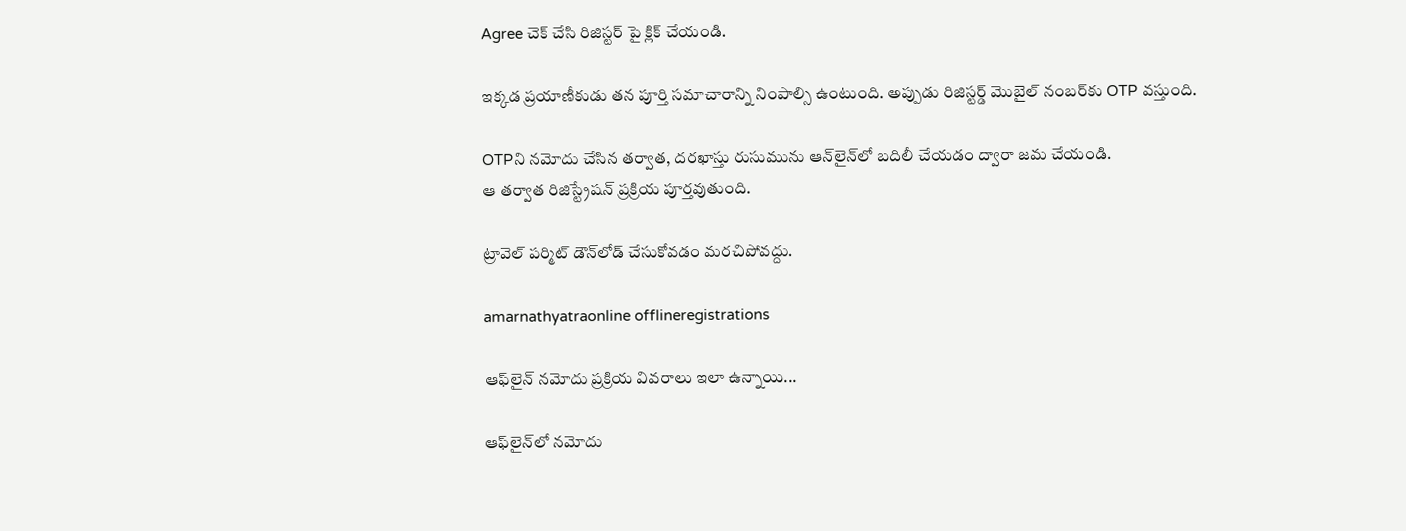Agree చెక్ చేసి రిజిస్టర్ పై క్లిక్ చేయండి.

ఇక్కడ ప్రయాణీకుడు తన పూర్తి సమాచారాన్ని నింపాల్సి ఉంటుంది. అప్పుడు రిజిస్టర్డ్ మొబైల్ నంబర్‌కు OTP వస్తుంది.

OTPని నమోదు చేసిన తర్వాత, దరఖాస్తు రుసుమును ఆన్‌లైన్‌లో బదిలీ చేయడం ద్వారా జమ చేయండి.
ఆ తర్వాత రిజిస్ట్రేషన్ ప్రక్రియ పూర్తవుతుంది.

ట్రావెల్ పర్మిట్ డౌన్‌లోడ్ చేసుకోవడం మ‌ర‌చిపోవ‌ద్దు.

amarnathyatraonline offlineregistrations

ఆఫ్‌లైన్ నమోదు ప్రక్రియ వివ‌రాలు ఇలా ఉన్నాయి...

ఆఫ్‌లైన్‌లో న‌మోదు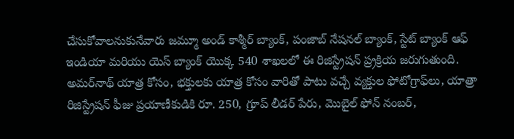చేసుకోవాల‌నుకునేవారు జమ్మూ అండ్ కాశ్మీర్ బ్యాంక్, పంజాబ్ నేషనల్ బ్యాంక్, స్టేట్ బ్యాంక్ ఆఫ్ ఇండియా మరియు యెస్ బ్యాంక్ యొక్క 540 శాఖలలో ఈ రిజిస్ట్రేషన్ ప్ర్రక్రియ జరుగుతుంది.
అమర్‌నాథ్ యాత్ర కోసం, భక్తులకు యాత్ర కోసం వారితో పాటు వచ్చే వ్యక్తుల ఫోటోగ్రాఫ్‌లు, యాత్రా రిజిస్ట్రేషన్ ఫీజు ప్రయాణీకుడికి రూ. 250, గ్రూప్ లీడర్ పేరు, మొబైల్ ఫోన్ నంబర్,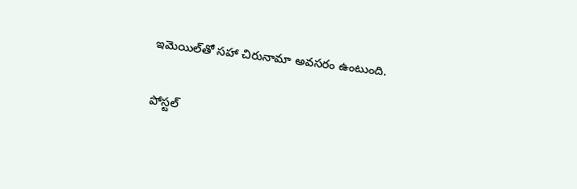ఇమెయిల్‌తో సహా చిరునామా అవసరం ఉంటుంది.

పోస్టల్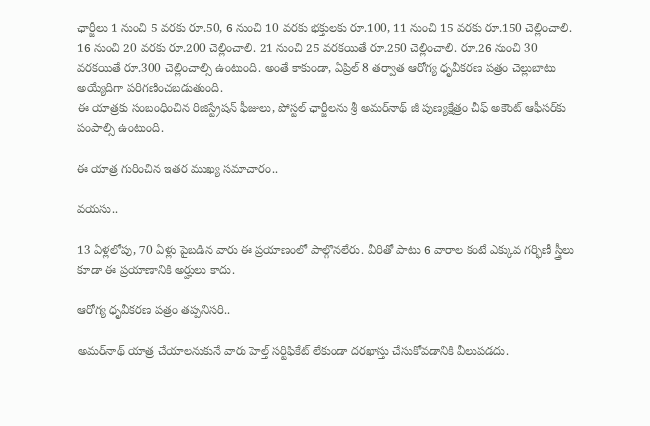ఛార్జీలు 1 నుంచి 5 వరకు రూ.50, 6 నుంచి 10 వరకు భక్తులకు రూ.100, 11 నుంచి 15 వరకు రూ.150 చెల్లించాలి. 16 నుంచి 20 వరకు రూ.200 చెల్లించాలి. 21 నుంచి 25 వరకయితే రూ.250 చెల్లించాలి. రూ.26 నుంచి 30 వరకయితే రూ.300 చెల్లించాల్సి ఉంటుంది. అంతే కాకుండా, ఏప్రిల్ 8 తర్వాత ఆరోగ్య ధృవీకరణ పత్రం చెల్లుబాటు అయ్యేదిగా పరిగణించబడుతుంది.
ఈ యాత్రకు సంబంధించిన రిజిస్ట్రేషన్ ఫీజులు, పోస్టల్ ఛార్జీలను శ్రీ అమర్‌నాథ్ జీ పుణ్యక్షేత్రం చీఫ్ అకౌంట్ ఆఫీసర్‌కు పంపాల్సి ఉంటుంది.

ఈ యాత్ర గురించిన ఇతర ముఖ్య స‌మాచారం..

వ‌య‌సు..

13 ఏళ్లలోపు, 70 ఏళ్లు పైబడిన వారు ఈ ప్రయాణంలో పాల్గొనలేరు. వీరితో పాటు 6 వారాల కంటే ఎక్కువ గర్భిణీ స్త్రీలు కూడా ఈ ప్రయాణానికి అర్హులు కాదు.

ఆరోగ్య ధృవీక‌ర‌ణ ప‌త్రం తప్పనిసరి..

అమర్‌నాథ్ యాత్ర చేయాలనుకునే వారు హెల్త్ సర్టిఫికేట్ లేకుండా దరఖాస్తు చేసుకోవ‌డానికి వీలుప‌డ‌దు.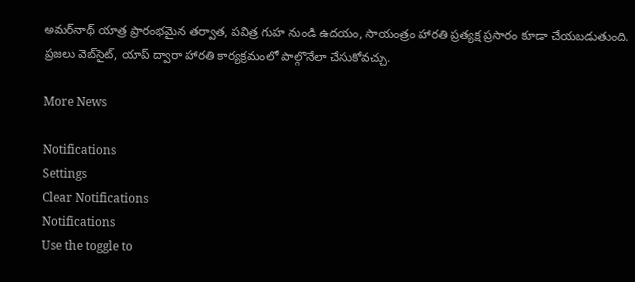అమర్‌నాథ్ యాత్ర ప్రారంభమైన తర్వాత, పవిత్ర గుహ నుండి ఉదయం, సాయంత్రం హారతి ప్రత్యక్ష ప్రసారం కూడా చేయబడుతుంది. ప్రజలు వెబ్‌సైట్, యాప్ ద్వారా హారతి కార్య‌క్ర‌మంలో పాల్గొనేలా చేసుకోవ‌చ్చు.

More News

Notifications
Settings
Clear Notifications
Notifications
Use the toggle to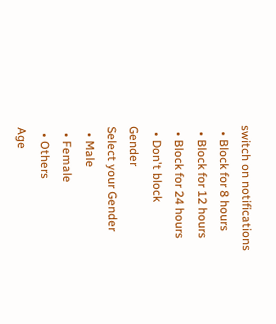switch on notifications
  • Block for 8 hours
  • Block for 12 hours
  • Block for 24 hours
  • Don't block
Gender
Select your Gender
  • Male
  • Female
  • Others
Age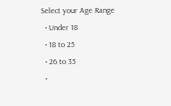Select your Age Range
  • Under 18
  • 18 to 25
  • 26 to 35
  •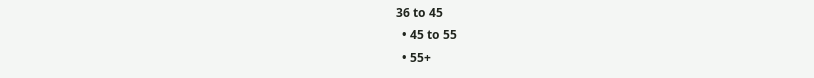36 to 45
  • 45 to 55
  • 55+